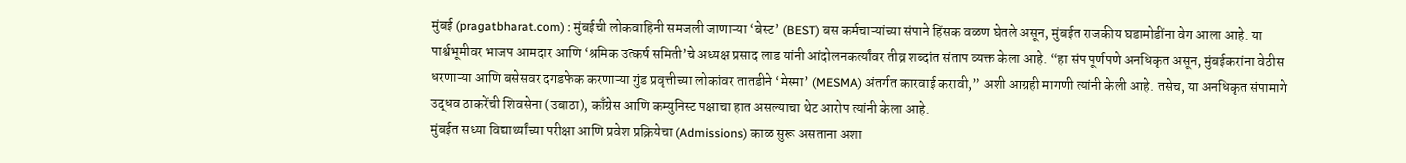मुंबई (pragatbharat.com) : मुंबईची लोकवाहिनी समजली जाणाऱ्या ‘बेस्ट’ (BEST) बस कर्मचाऱ्यांच्या संपाने हिंसक वळण घेतले असून, मुंबईत राजकीय घडामोडींना वेग आला आहे. या पार्श्वभूमीवर भाजप आमदार आणि ‘श्रमिक उत्कर्ष समिती’चे अध्यक्ष प्रसाद लाड यांनी आंदोलनकर्त्यांवर तीव्र शब्दांत संताप व्यक्त केला आहे. “हा संप पूर्णपणे अनधिकृत असून, मुंबईकरांना वेठीस धरणाऱ्या आणि बसेसवर दगडफेक करणाऱ्या गुंड प्रवृत्तीच्या लोकांवर तातडीने ‘मेस्मा’ (MESMA) अंतर्गत कारवाई करावी,” अशी आग्रही मागणी त्यांनी केली आहे. तसेच, या अनधिकृत संपामागे उद्धव ठाकरेंची शिवसेना (उबाठा), काँग्रेस आणि कम्युनिस्ट पक्षाचा हात असल्याचा थेट आरोप त्यांनी केला आहे.
मुंबईत सध्या विद्यार्थ्यांच्या परीक्षा आणि प्रवेश प्रक्रियेचा (Admissions) काळ सुरू असताना अशा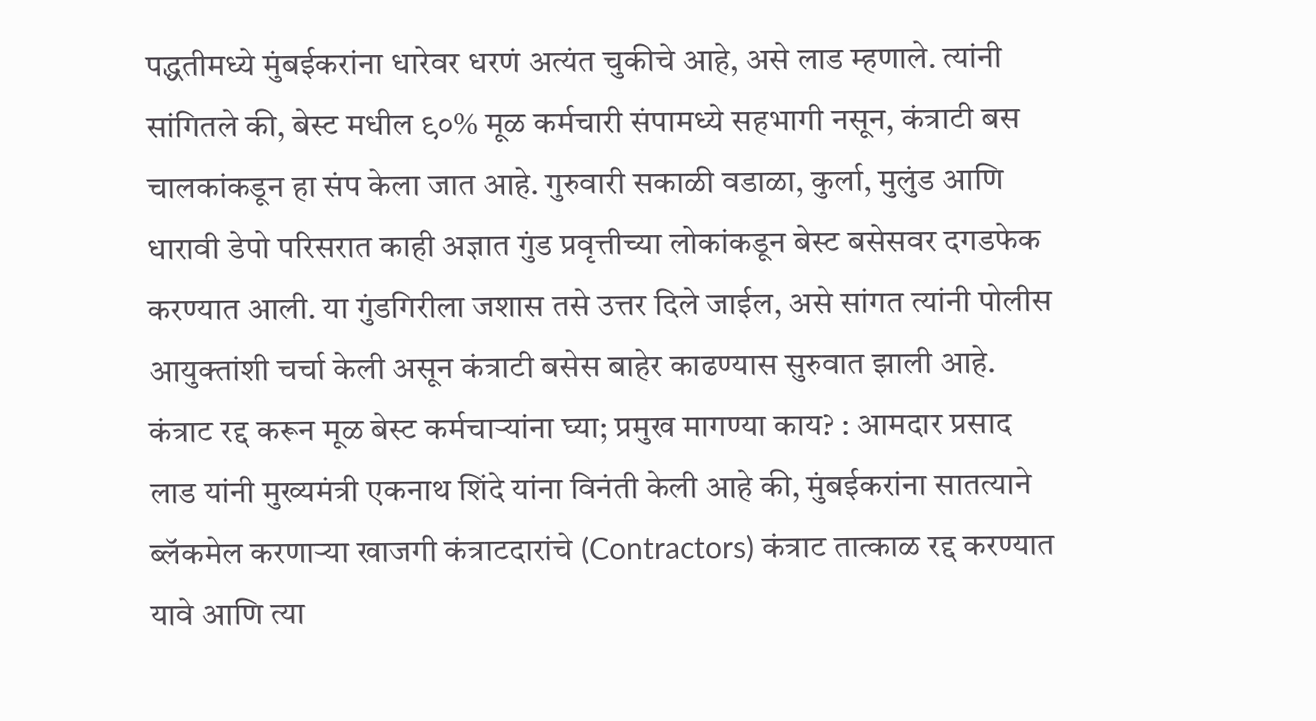पद्धतीमध्ये मुंबईकरांना धारेवर धरणं अत्यंत चुकीचे आहे, असे लाड म्हणाले. त्यांनी सांगितले की, बेस्ट मधील ९०% मूळ कर्मचारी संपामध्ये सहभागी नसून, कंत्राटी बस चालकांकडून हा संप केला जात आहे. गुरुवारी सकाळी वडाळा, कुर्ला, मुलुंड आणि धारावी डेपो परिसरात काही अज्ञात गुंड प्रवृत्तीच्या लोकांकडून बेस्ट बसेसवर दगडफेक करण्यात आली. या गुंडगिरीला जशास तसे उत्तर दिले जाईल, असे सांगत त्यांनी पोलीस आयुक्तांशी चर्चा केली असून कंत्राटी बसेस बाहेर काढण्यास सुरुवात झाली आहे.
कंत्राट रद्द करून मूळ बेस्ट कर्मचाऱ्यांना घ्या; प्रमुख मागण्या काय? : आमदार प्रसाद लाड यांनी मुख्यमंत्री एकनाथ शिंदे यांना विनंती केली आहे की, मुंबईकरांना सातत्याने ब्लॅकमेल करणाऱ्या खाजगी कंत्राटदारांचे (Contractors) कंत्राट तात्काळ रद्द करण्यात यावे आणि त्या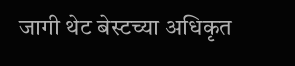जागी थेट बेस्टच्या अधिकृत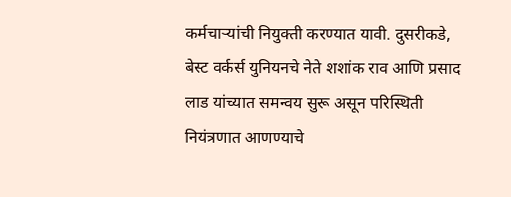कर्मचाऱ्यांची नियुक्ती करण्यात यावी. दुसरीकडे, बेस्ट वर्कर्स युनियनचे नेते शशांक राव आणि प्रसाद लाड यांच्यात समन्वय सुरू असून परिस्थिती नियंत्रणात आणण्याचे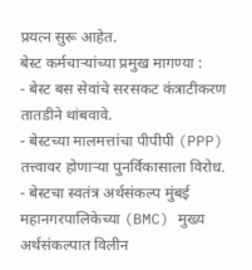प्रयत्न सुरू आहेत.
बेस्ट कर्मचाऱ्यांच्या प्रमुख मागण्या :
- बेस्ट बस सेवांचे सरसकट कंत्राटीकरण तातडीने थांबवावे.
- बेस्टच्या मालमत्तांचा पीपीपी (PPP) तत्त्वावर होणाऱ्या पुनर्विकासाला विरोध.
- बेस्टचा स्वतंत्र अर्थसंकल्प मुंबई महानगरपालिकेच्या (BMC) मुख्य अर्थसंकल्पात विलीन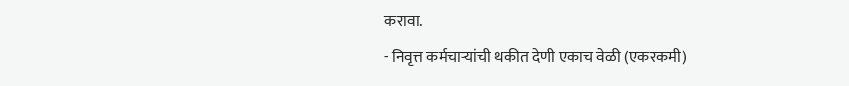करावा.
- निवृत्त कर्मचाऱ्यांची थकीत देणी एकाच वेळी (एकरकमी)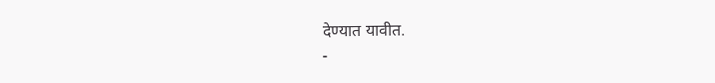देण्यात यावीत.
-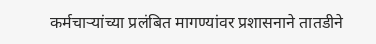कर्मचाऱ्यांच्या प्रलंबित मागण्यांवर प्रशासनाने तातडीने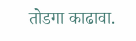तोडगा काढावा.